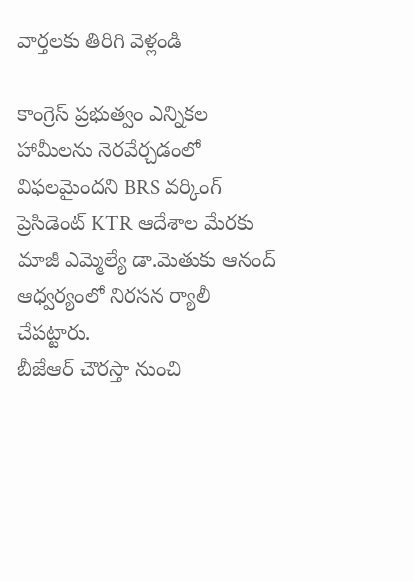వార్తలకు తిరిగి వెళ్లండి

కాంగ్రెస్ ప్రభుత్వం ఎన్నికల హామీలను నెరవేర్చడంలో విఫలమైందని BRS వర్కింగ్ ప్రెసిడెంట్ KTR ఆదేశాల మేరకు మాజీ ఎమ్మెల్యే డా.మెతుకు ఆనంద్ ఆధ్వర్యంలో నిరసన ర్యాలీ చేపట్టారు.
బీజేఆర్ చౌరస్తా నుంచి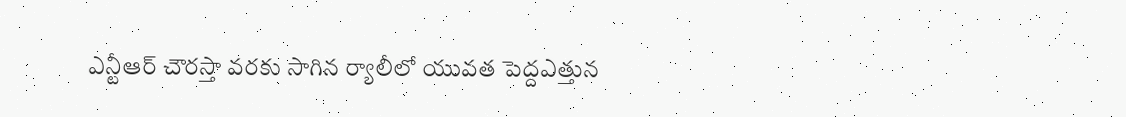ఎన్టీఆర్ చౌరస్తా వరకు సాగిన ర్యాలీలో యువత పెద్దఎత్తున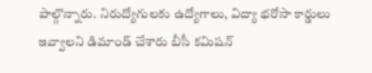పాల్గొన్నారు. నిరుద్యోగులకు ఉద్యోగాలు, విద్యా భరోసా కార్డులు ఇవ్వాలని డిమాండ్ చేశారు బీసీ కమిషన్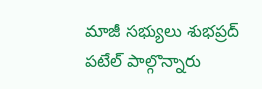మాజీ సభ్యులు శుభప్రద్ పటేల్ పాల్గొన్నారు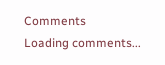Comments
Loading comments...